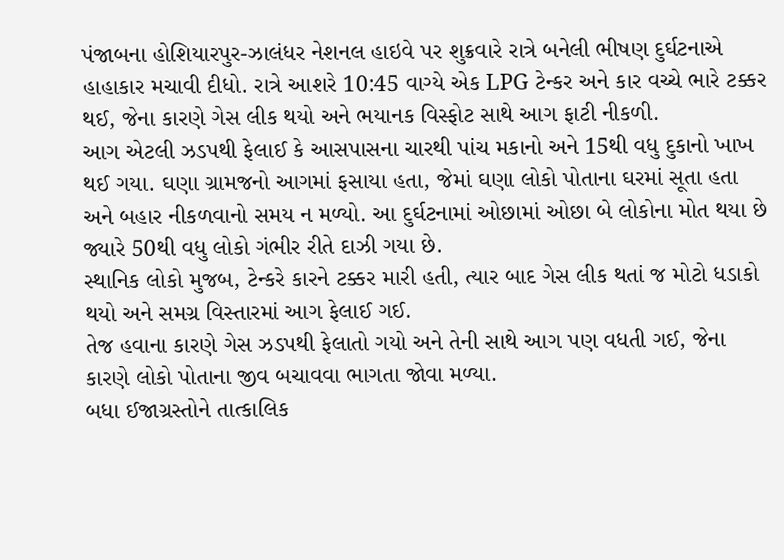પંજાબના હોશિયારપુર-ઝાલંધર નેશનલ હાઇવે પર શુક્રવારે રાત્રે બનેલી ભીષણ દુર્ઘટનાએ હાહાકાર મચાવી દીધો. રાત્રે આશરે 10:45 વાગ્યે એક LPG ટેન્કર અને કાર વચ્ચે ભારે ટક્કર થઈ, જેના કારણે ગેસ લીક થયો અને ભયાનક વિસ્ફોટ સાથે આગ ફાટી નીકળી.
આગ એટલી ઝડપથી ફેલાઈ કે આસપાસના ચારથી પાંચ મકાનો અને 15થી વધુ દુકાનો ખાખ થઈ ગયા. ઘણા ગ્રામજનો આગમાં ફસાયા હતા, જેમાં ઘણા લોકો પોતાના ઘરમાં સૂતા હતા અને બહાર નીકળવાનો સમય ન મળ્યો. આ દુર્ઘટનામાં ઓછામાં ઓછા બે લોકોના મોત થયા છે જ્યારે 50થી વધુ લોકો ગંભીર રીતે દાઝી ગયા છે.
સ્થાનિક લોકો મુજબ, ટેન્કરે કારને ટક્કર મારી હતી, ત્યાર બાદ ગેસ લીક થતાં જ મોટો ધડાકો થયો અને સમગ્ર વિસ્તારમાં આગ ફેલાઈ ગઈ.
તેજ હવાના કારણે ગેસ ઝડપથી ફેલાતો ગયો અને તેની સાથે આગ પણ વધતી ગઈ, જેના કારણે લોકો પોતાના જીવ બચાવવા ભાગતા જોવા મળ્યા.
બધા ઈજાગ્રસ્તોને તાત્કાલિક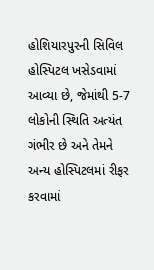હોશિયારપુરની સિવિલ હોસ્પિટલ ખસેડવામાં આવ્યા છે, જેમાંથી 5-7 લોકોની સ્થિતિ અત્યંત ગંભીર છે અને તેમને અન્ય હોસ્પિટલમાં રીફર કરવામાં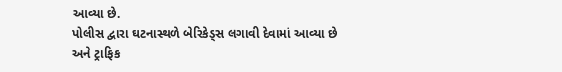આવ્યા છે.
પોલીસ દ્વારા ઘટનાસ્થળે બેરિકેડ્સ લગાવી દેવામાં આવ્યા છે અને ટ્રાફિક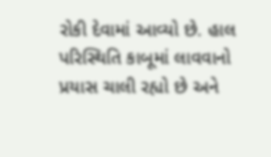રોકી દેવામાં આવ્યો છે. હાલ પરિસ્થિતિ કાબૂમાં લાવવાનો પ્રયાસ ચાલી રહ્યો છે અને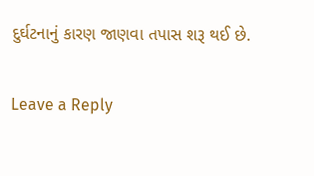દુર્ઘટનાનું કારણ જાણવા તપાસ શરૂ થઈ છે.

Leave a Reply